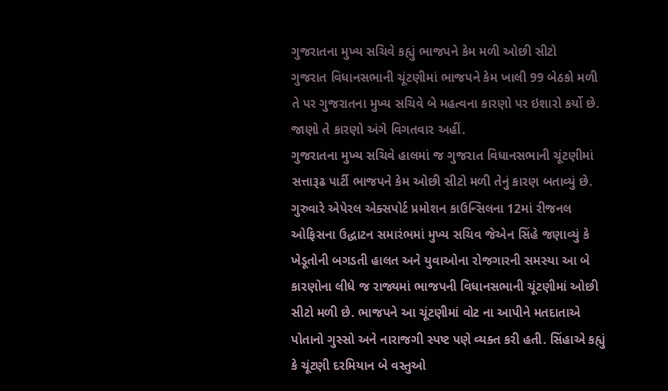ગુજરાતના મુખ્ય સચિવે કહ્યું ભાજપને કેમ મળી ઓછી સીટો
ગુજરાત વિધાનસભાની ચૂંટણીમાં ભાજપને કેમ ખાલી 99 બેઠકો મળી તે પર ગુજરાતના મુખ્ય સચિવે બે મહત્વના કારણો પર ઇશારો કર્યો છે. જાણો તે કારણો અંગે વિગતવાર અહીં.
ગુજરાતના મુખ્ય સચિવે હાલમાં જ ગુજરાત વિધાનસભાની ચૂંટણીમાં સત્તારૂઢ પાર્ટી ભાજપને કેમ ઓછી સીટો મળી તેનું કારણ બતાવ્યું છે. ગુરુવારે એપેરલ એક્સપોર્ટ પ્રમોશન કાઉન્સિલના 12માં રીજનલ ઓફિસના ઉદ્ધાટન સમારંભમાં મુખ્ય સચિવ જેએન સિંહે જણાવ્યું કે ખેડૂતોની બગડતી હાલત અને યુવાઓના રોજગારની સમસ્યા આ બે કારણોના લીધે જ રાજ્યમાં ભાજપની વિધાનસભાની ચૂંટણીમાં ઓછી સીટો મળી છે. ભાજપને આ ચૂંટણીમાં વોટ ના આપીને મતદાતાએ પોતાનો ગુસ્સો અને નારાજગી સ્પષ્ટ પણે વ્યક્ત કરી હતી. સિંહાએ કહ્યું કે ચૂંટણી દરમિયાન બે વસ્તુઓ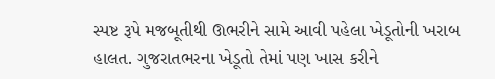સ્પષ્ટ રૂપે મજબૂતીથી ઊભરીને સામે આવી પહેલા ખેડૂતોની ખરાબ હાલત. ગુજરાતભરના ખેડૂતો તેમાં પણ ખાસ કરીને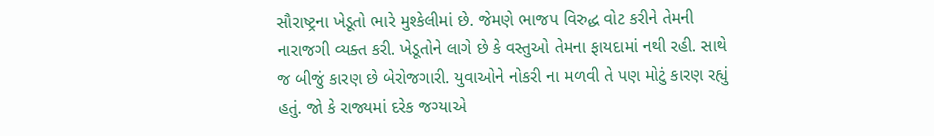સૌરાષ્ટ્રના ખેડૂતો ભારે મુશ્કેલીમાં છે. જેમણે ભાજપ વિરુદ્ધ વોટ કરીને તેમની નારાજગી વ્યક્ત કરી. ખેડૂતોને લાગે છે કે વસ્તુઓ તેમના ફાયદામાં નથી રહી. સાથે જ બીજું કારણ છે બેરોજગારી. યુવાઓને નોકરી ના મળવી તે પણ મોટું કારણ રહ્યું હતું. જો કે રાજ્યમાં દરેક જગ્યાએ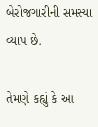બેરોજગારીની સમસ્યા વ્યાપ છે.

તેમણે કહ્યું કે આ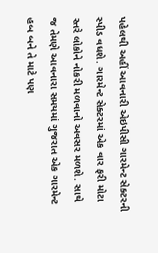પહેલથી અહીં આવનારી એઇપીસી ગારમેન્ટ સેક્ટરની સ્પીડ વધશે. ગારમેન્ટ સેક્ટરમાં એક વાર ફરી મોટા સ્તરે લોકોને નોકરી મળવાનો અવસર મળશે. સાથે જ તેમણે આવનારા સમયમાં ગુજરાત એક ગારમેન્ટ હબ બને તે માટે પણ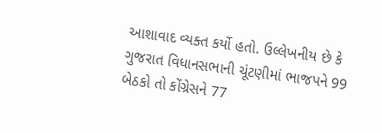આશાવાદ વ્યક્ત કર્યો હતો. ઉલ્લેખનીય છે કે ગુજરાત વિધાનસભાની ચૂંટણીમાં ભાજપને 99 બેઠકો તો કોંગ્રેસને 77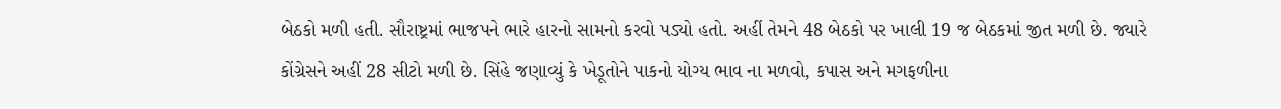બેઠકો મળી હતી. સૌરાષ્ટ્રમાં ભાજપને ભારે હારનો સામનો કરવો પડ્યો હતો. અહીં તેમને 48 બેઠકો પર ખાલી 19 જ બેઠકમાં જીત મળી છે. જ્યારે કોંગ્રેસને અહીં 28 સીટો મળી છે. સિંહે જણાવ્યું કે ખેડૂતોને પાકનો યોગ્ય ભાવ ના મળવો, કપાસ અને મગફળીના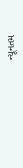ન્યૂનતમ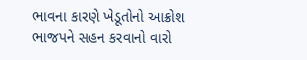ભાવના કારણે ખેડૂતોનો આક્રોશ ભાજપને સહન કરવાનો વારો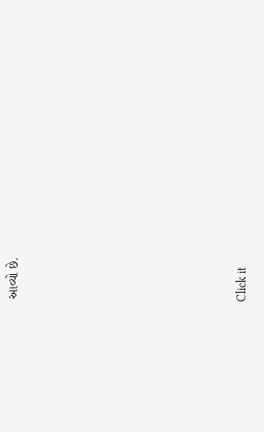આવ્યો છે.












Click it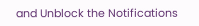and Unblock the Notifications